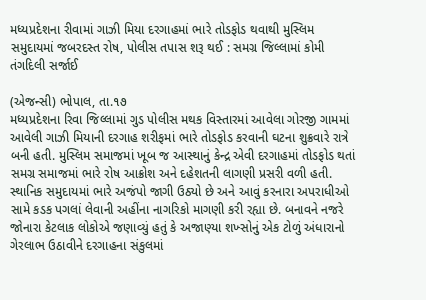મધ્યપ્રદેશના રીવામાં ગાઝી મિયા દરગાહમાં ભારે તોડફોડ થવાથી મુસ્લિમ સમુદાયમાં જબરદસ્ત રોષ, પોલીસ તપાસ શરૂ થઈ : સમગ્ર જિલ્લામાં કોમી તંગદિલી સર્જાઈ

(એજન્સી) ભોપાલ, તા.૧૭
મધ્યપ્રદેશના રિવા જિલ્લામાં ગુડ પોલીસ મથક વિસ્તારમાં આવેલા ગોરજી ગામમાં આવેલી ગાઝી મિયાની દરગાહ શરીફમાં ભારે તોડફોડ કરવાની ઘટના શુક્રવારે રાત્રે બની હતી. મુસ્લિમ સમાજમાં ખૂબ જ આસ્થાનું કેન્દ્ર એવી દરગાહમાં તોડફોડ થતાં સમગ્ર સમાજમાં ભારે રોષ આક્રોશ અને દહેશતની લાગણી પ્રસરી વળી હતી. સ્થાનિક સમુદાયમાં ભારે અજંપો જાગી ઉઠ્યો છે અને આવું કરનારા અપરાધીઓ સામે કડક પગલાં લેવાની અહીંના નાગરિકો માગણી કરી રહ્યા છે. બનાવને નજરે જોનારા કેટલાક લોકોએ જણાવ્યું હતું કે અજાણ્યા શખ્સોનું એક ટોળું અંધારાનો ગેરલાભ ઉઠાવીને દરગાહના સંકુલમાં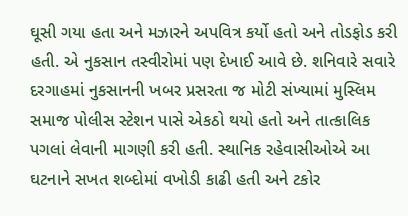ઘૂસી ગયા હતા અને મઝારને અપવિત્ર કર્યો હતો અને તોડફોડ કરી હતી. એ નુકસાન તસ્વીરોમાં પણ દેખાઈ આવે છે. શનિવારે સવારે દરગાહમાં નુકસાનની ખબર પ્રસરતા જ મોટી સંખ્યામાં મુસ્લિમ સમાજ પોલીસ સ્ટેશન પાસે એકઠો થયો હતો અને તાત્કાલિક પગલાં લેવાની માગણી કરી હતી. સ્થાનિક રહેવાસીઓએ આ ઘટનાને સખત શબ્દોમાં વખોડી કાઢી હતી અને ટકોર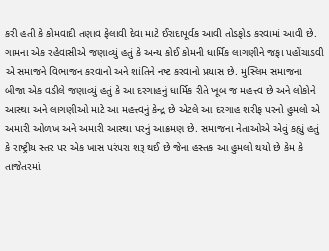કરી હતી કે કોમવાદી તણાવ ફેલાવી દેવા માટે ઈરાદાપૂર્વક આવી તોડફોડ કરવામાં આવી છે. ગામના એક રહેવાસીએ જણાવ્યું હતું કે અન્ય કોઈ કોમની ધાર્મિક લાગણીને જફા પહોંચાડવી એ સમાજને વિભાજન કરવાનો અને શાંતિને નષ્ટ કરવાનો પ્રયાસ છે. મુસ્લિમ સમાજના બીજા એક વડીલે જણાવ્યું હતું કે આ દરગાહનું ધાર્મિક રીતે ખૂબ જ મહત્ત્વ છે અને લોકોને આસ્થા અને લાગણીઓ માટે આ મહત્ત્વનું કેન્દ્ર છે એટલે આ દરગાહ શરીફ પરનો હુમલો એ અમારી ઓળખ અને અમારી આસ્થા પરનું આક્રમણ છે. સમાજના નેતાઓએ એવું કહ્યું હતું કે રાષ્ટ્રીય સ્તર પર એક ખાસ પરંપરા શરૂ થઈ છે જેના હસ્તક આ હુમલો થયો છે કેમ કે તાજેતરમાં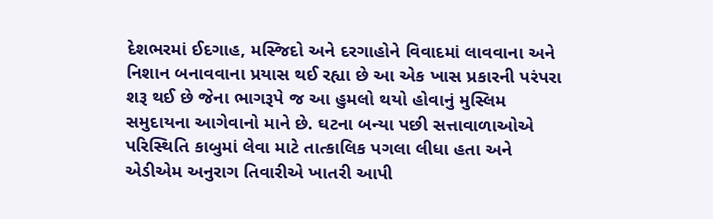દેશભરમાં ઈદગાહ, મસ્જિદો અને દરગાહોને વિવાદમાં લાવવાના અને નિશાન બનાવવાના પ્રયાસ થઈ રહ્યા છે આ એક ખાસ પ્રકારની પરંપરા શરૂ થઈ છે જેના ભાગરૂપે જ આ હુમલો થયો હોવાનું મુસ્લિમ સમુદાયના આગેવાનો માને છે. ઘટના બન્યા પછી સત્તાવાળાઓએ પરિસ્થિતિ કાબુમાં લેવા માટે તાત્કાલિક પગલા લીધા હતા અને એડીએમ અનુરાગ તિવારીએ ખાતરી આપી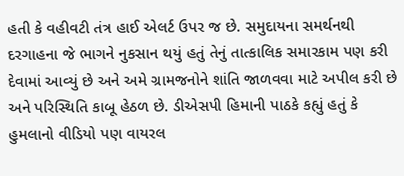હતી કે વહીવટી તંત્ર હાઈ એલર્ટ ઉપર જ છે. સમુદાયના સમર્થનથી દરગાહના જે ભાગને નુકસાન થયું હતું તેનું તાત્કાલિક સમારકામ પણ કરી દેવામાં આવ્યું છે અને અમે ગ્રામજનોને શાંતિ જાળવવા માટે અપીલ કરી છે અને પરિસ્થિતિ કાબૂ હેઠળ છે. ડીએસપી હિમાની પાઠકે કહ્યું હતું કે હુમલાનો વીડિયો પણ વાયરલ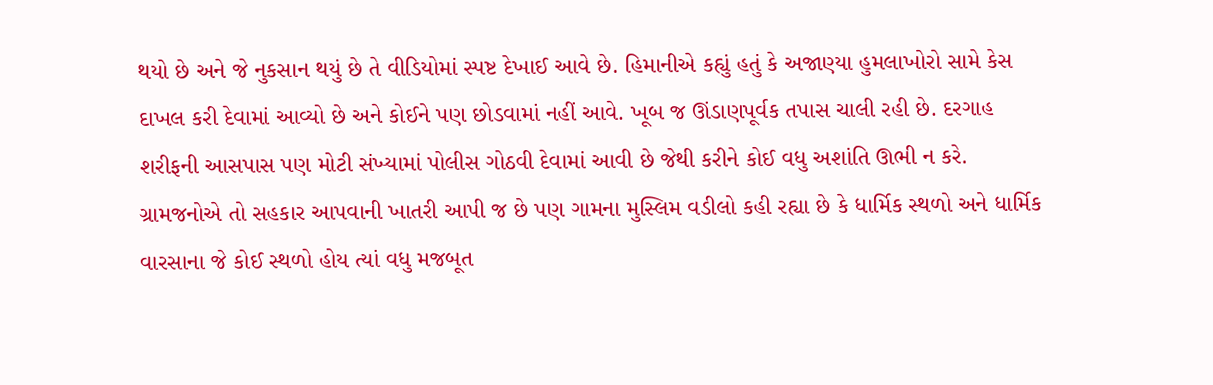થયો છે અને જે નુકસાન થયું છે તે વીડિયોમાં સ્પષ્ટ દેખાઈ આવે છે. હિમાનીએ કહ્યું હતું કે અજાણ્યા હુમલાખોરો સામે કેસ દાખલ કરી દેવામાં આવ્યો છે અને કોઈને પણ છોડવામાં નહીં આવે. ખૂબ જ ઊંડાણપૂર્વક તપાસ ચાલી રહી છે. દરગાહ શરીફની આસપાસ પણ મોટી સંખ્યામાં પોલીસ ગોઠવી દેવામાં આવી છે જેથી કરીને કોઈ વધુ અશાંતિ ઊભી ન કરે. ગ્રામજનોએ તો સહકાર આપવાની ખાતરી આપી જ છે પણ ગામના મુસ્લિમ વડીલો કહી રહ્યા છે કે ધાર્મિક સ્થળો અને ધાર્મિક વારસાના જે કોઈ સ્થળો હોય ત્યાં વધુ મજબૂત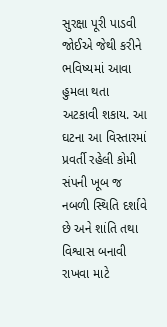સુરક્ષા પૂરી પાડવી જોઈએ જેથી કરીને ભવિષ્યમાં આવા હુમલા થતા અટકાવી શકાય. આ ઘટના આ વિસ્તારમાં પ્રવર્તી રહેલી કોમી સંપની ખૂબ જ નબળી સ્થિતિ દર્શાવે છે અને શાંતિ તથા વિશ્વાસ બનાવી રાખવા માટે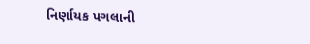નિર્ણાયક પગલાની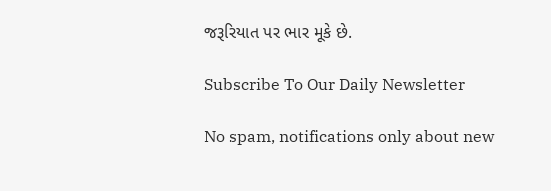જરૂરિયાત પર ભાર મૂકે છે.

Subscribe To Our Daily Newsletter

No spam, notifications only about new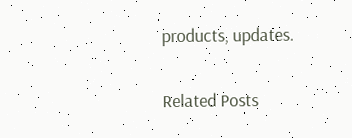products, updates.

Related Posts